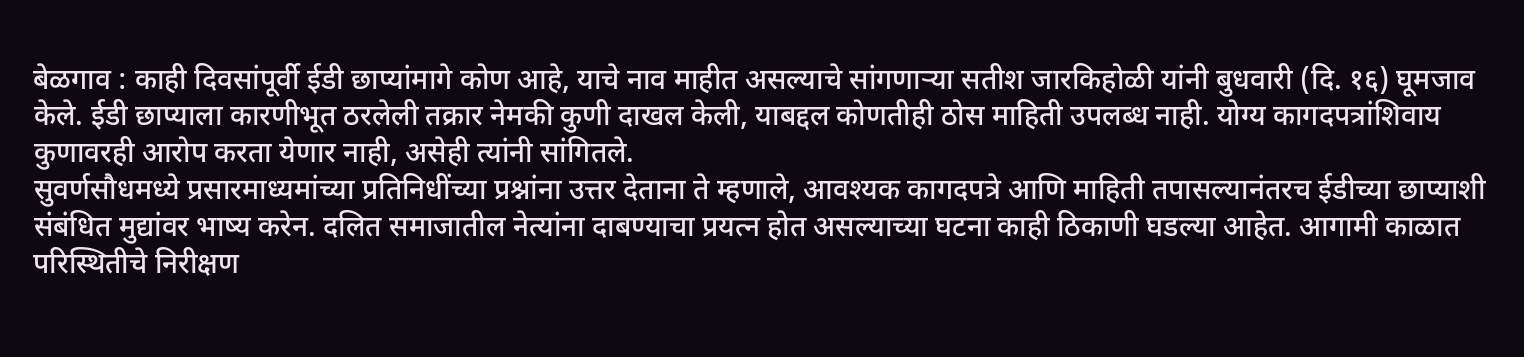बेळगाव : काही दिवसांपूर्वी ईडी छाप्यांमागे कोण आहे, याचे नाव माहीत असल्याचे सांगणाऱ्या सतीश जारकिहोळी यांनी बुधवारी (दि. १६) घूमजाव केले. ईडी छाप्याला कारणीभूत ठरलेली तक्रार नेमकी कुणी दाखल केली, याबद्दल कोणतीही ठोस माहिती उपलब्ध नाही. योग्य कागदपत्रांशिवाय कुणावरही आरोप करता येणार नाही, असेही त्यांनी सांगितले.
सुवर्णसौधमध्ये प्रसारमाध्यमांच्या प्रतिनिधींच्या प्रश्नांना उत्तर देताना ते म्हणाले, आवश्यक कागदपत्रे आणि माहिती तपासल्यानंतरच ईडीच्या छाप्याशी संबंधित मुद्यांवर भाष्य करेन. दलित समाजातील नेत्यांना दाबण्याचा प्रयत्न होत असल्याच्या घटना काही ठिकाणी घडल्या आहेत. आगामी काळात परिस्थितीचे निरीक्षण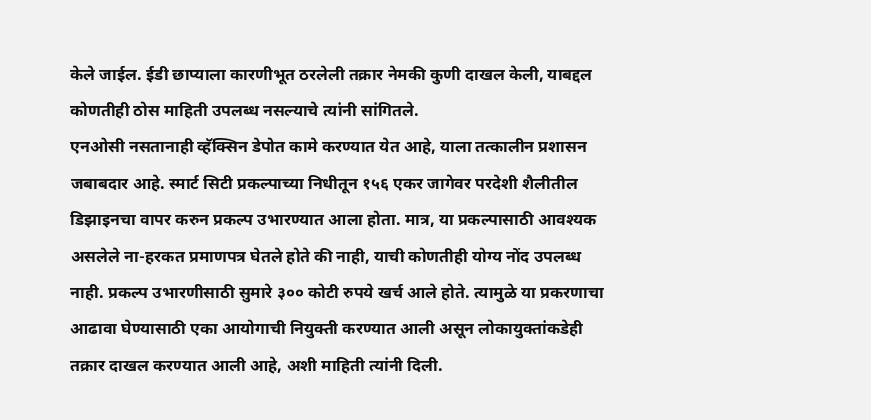केले जाईल. ईडी छाप्याला कारणीभूत ठरलेली तक्रार नेमकी कुणी दाखल केली, याबद्दल कोणतीही ठोस माहिती उपलब्ध नसल्याचे त्यांनी सांगितले.
एनओसी नसतानाही व्हॅक्सिन डेपोत कामे करण्यात येत आहे, याला तत्कालीन प्रशासन जबाबदार आहे. स्मार्ट सिटी प्रकल्पाच्या निधीतून १५६ एकर जागेवर परदेशी शैलीतील डिझाइनचा वापर करुन प्रकल्प उभारण्यात आला होता. मात्र, या प्रकल्पासाठी आवश्यक असलेले ना-हरकत प्रमाणपत्र घेतले होते की नाही, याची कोणतीही योग्य नोंद उपलब्ध नाही. प्रकल्प उभारणीसाठी सुमारे ३०० कोटी रुपये खर्च आले होते. त्यामुळे या प्रकरणाचा आढावा घेण्यासाठी एका आयोगाची नियुक्ती करण्यात आली असून लोकायुक्तांकडेही तक्रार दाखल करण्यात आली आहे, अशी माहिती त्यांनी दिली.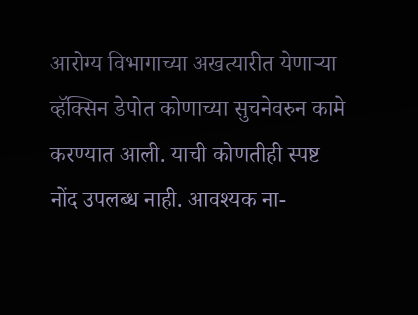आरोग्य विभागाच्या अखत्यारीत येणाऱ्या व्हॅक्सिन डेपोत कोणाच्या सुचनेवरुन कामे करण्यात आली. याची कोणतीही स्पष्ट नोंद उपलब्ध नाही. आवश्यक ना-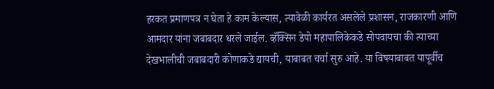हरकत प्रमाणपत्र न घेता हे काम केल्यास, त्यावेळी कार्यरत असलेले प्रशासन, राजकारणी आणि आमदार यांना जबाबदार धरले जाईल. व्हॅक्सिन डेपो महापालिकेकडे सोपवायचा की त्याच्या देखभालीची जबाबदारी कोणाकडे द्यायची, याबाबत चर्चा सुरु आहे. या विषयाबाबत यापूर्वीच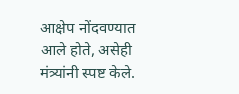आक्षेप नोंदवण्यात आले होते, असेही मंत्र्यांनी स्पष्ट केले.